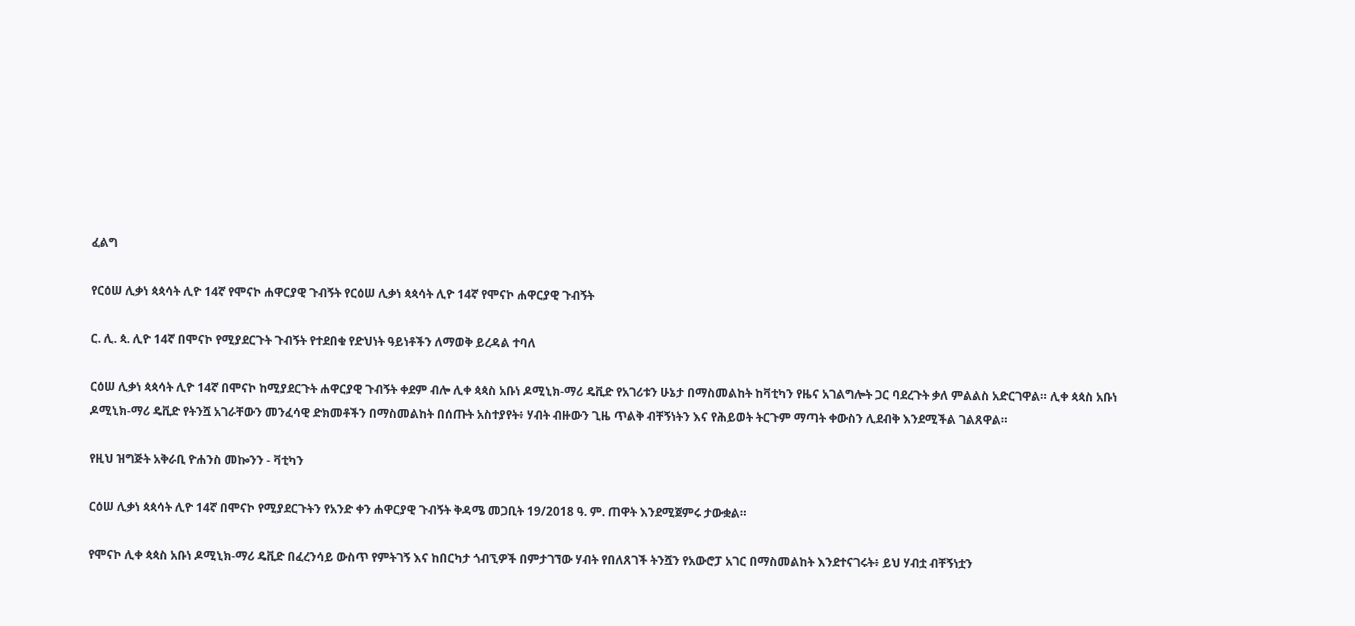ፈልግ

የርዕሠ ሊቃነ ጳጳሳት ሊዮ 14ኛ የሞናኮ ሐዋርያዊ ጉብኝት የርዕሠ ሊቃነ ጳጳሳት ሊዮ 14ኛ የሞናኮ ሐዋርያዊ ጉብኝት

ር. ሊ. ጳ. ሊዮ 14ኛ በሞናኮ የሚያደርጉት ጉብኝት የተደበቁ የድህነት ዓይነቶችን ለማወቅ ይረዳል ተባለ

ርዕሠ ሊቃነ ጳጳሳት ሊዮ 14ኛ በሞናኮ ከሚያደርጉት ሐዋርያዊ ጉብኝት ቀደም ብሎ ሊቀ ጳጳስ አቡነ ዶሚኒክ-ማሪ ዴቪድ የአገሪቱን ሁኔታ በማስመልከት ከቫቲካን የዜና አገልግሎት ጋር ባደረጉት ቃለ ምልልስ አድርገዋል። ሊቀ ጳጳስ አቡነ ዶሚኒክ-ማሪ ዴቪድ የትንሿ አገራቸውን መንፈሳዊ ድክመቶችን በማስመልከት በሰጡት አስተያየት፥ ሃብት ብዙውን ጊዜ ጥልቅ ብቸኝነትን እና የሕይወት ትርጉም ማጣት ቀውስን ሊደብቅ እንደሚችል ገልጸዋል።

የዚህ ዝግጅት አቅራቢ ዮሐንስ መኰንን - ቫቲካን

ርዕሠ ሊቃነ ጳጳሳት ሊዮ 14ኛ በሞናኮ የሚያደርጉትን የአንድ ቀን ሐዋርያዊ ጉብኝት ቅዳሜ መጋቢት 19/2018 ዓ. ም. ጠዋት እንደሚጀምሩ ታውቋል።

የሞናኮ ሊቀ ጳጳስ አቡነ ዶሚኒክ-ማሪ ዴቪድ በፈረንሳይ ውስጥ የምትገኝ እና ከበርካታ ጎብኚዎች በምታገኘው ሃብት የበለጸገች ትንሿን የአውሮፓ አገር በማስመልከት እንደተናገሩት፥ ይህ ሃብቷ ብቸኝነቷን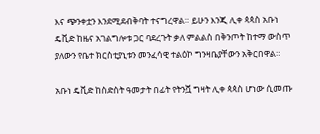እና ጭንቀቷን እንደሚደብቅባት ተናግረዋል። ይሁን እንጂ ሊቀ ጳጳስ አቡነ ዴቪድ ከዜና አገልግሎቱ ጋር ባደረጉት ቃለ ምልልስ በቅንጦት ከተማ ውስጥ ያለውን የቤተ ክርስቲያኒቱን መንፈሳዊ ተልዕኮ ግንዛቤያቸውን አቅርበዋል።

አቡነ ዴቪድ ከስድስት ዓመታት በፊት የትንሿ ግዛት ሊቀ ጳጳስ ሆነው ሲመጡ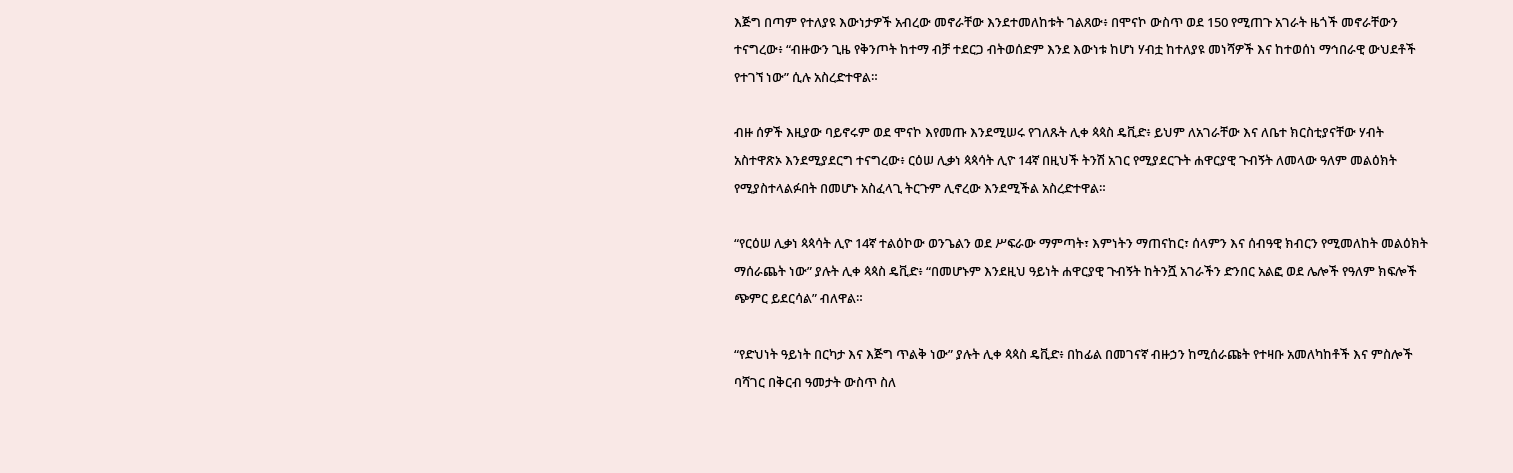እጅግ በጣም የተለያዩ እውነታዎች አብረው መኖራቸው እንደተመለከቱት ገልጸው፥ በሞናኮ ውስጥ ወደ 150 የሚጠጉ አገራት ዜጎች መኖራቸውን ተናግረው፥ “ብዙውን ጊዜ የቅንጦት ከተማ ብቻ ተደርጋ ብትወሰድም እንደ እውነቱ ከሆነ ሃብቷ ከተለያዩ መነሻዎች እና ከተወሰነ ማኅበራዊ ውህደቶች የተገኘ ነው” ሲሉ አስረድተዋል።

ብዙ ሰዎች እዚያው ባይኖሩም ወደ ሞናኮ እየመጡ እንደሚሠሩ የገለጹት ሊቀ ጳጳስ ዴቪድ፥ ይህም ለአገራቸው እና ለቤተ ክርስቲያናቸው ሃብት አስተዋጽኦ እንደሚያደርግ ተናግረው፥ ርዕሠ ሊቃነ ጳጳሳት ሊዮ 14ኛ በዚህች ትንሽ አገር የሚያደርጉት ሐዋርያዊ ጉብኝት ለመላው ዓለም መልዕክት የሚያስተላልፉበት በመሆኑ አስፈላጊ ትርጉም ሊኖረው እንደሚችል አስረድተዋል።

“የርዕሠ ሊቃነ ጳጳሳት ሊዮ 14ኛ ተልዕኮው ወንጌልን ወደ ሥፍራው ማምጣት፣ እምነትን ማጠናከር፣ ሰላምን እና ሰብዓዊ ክብርን የሚመለከት መልዕክት ማሰራጨት ነው” ያሉት ሊቀ ጳጳስ ዴቪድ፥ “በመሆኑም እንደዚህ ዓይነት ሐዋርያዊ ጉብኝት ከትንሿ አገራችን ድንበር አልፎ ወደ ሌሎች የዓለም ክፍሎች ጭምር ይደርሳል” ብለዋል።

“የድህነት ዓይነት በርካታ እና እጅግ ጥልቅ ነው” ያሉት ሊቀ ጳጳስ ዴቪድ፥ በከፊል በመገናኛ ብዙኃን ከሚሰራጩት የተዛቡ አመለካከቶች እና ምስሎች ባሻገር በቅርብ ዓመታት ውስጥ ስለ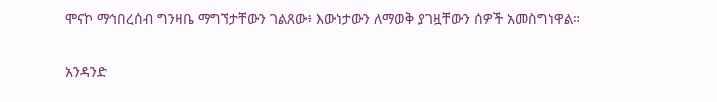ሞናኮ ማኅበረሰብ ግንዛቤ ማግኘታቸውን ገልጸው፥ እውነታውን ለማወቅ ያገዟቸውን ሰዎች አመስግነዋል።

አንዳንድ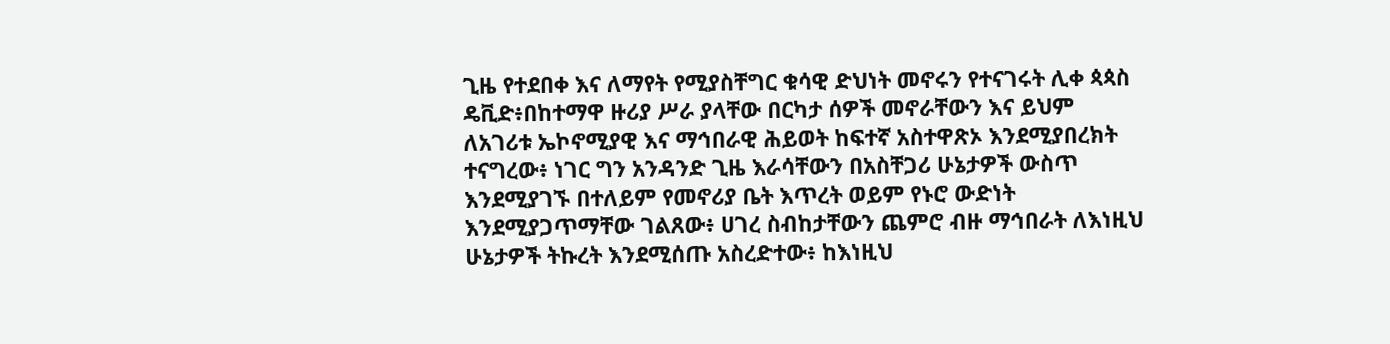ጊዜ የተደበቀ እና ለማየት የሚያስቸግር ቁሳዊ ድህነት መኖሩን የተናገሩት ሊቀ ጳጳስ ዴቪድ፥በከተማዋ ዙሪያ ሥራ ያላቸው በርካታ ሰዎች መኖራቸውን እና ይህም ለአገሪቱ ኤኮኖሚያዊ እና ማኅበራዊ ሕይወት ከፍተኛ አስተዋጽኦ እንደሚያበረክት ተናግረው፥ ነገር ግን አንዳንድ ጊዜ እራሳቸውን በአስቸጋሪ ሁኔታዎች ውስጥ እንደሚያገኙ በተለይም የመኖሪያ ቤት እጥረት ወይም የኑሮ ውድነት እንደሚያጋጥማቸው ገልጸው፥ ሀገረ ስብከታቸውን ጨምሮ ብዙ ማኅበራት ለእነዚህ ሁኔታዎች ትኩረት እንደሚሰጡ አስረድተው፥ ከእነዚህ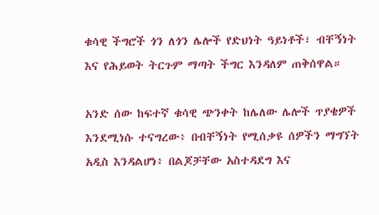ቁሳዊ ችግሮች ጎን ለጎን ሌሎች የድህነት ዓይነቶች፣ ብቸኝነት እና የሕይወት ትርጉም ማጣት ችግር እንዳለም ጠቅሰዋል።

አንድ ሰው ከፍተኛ ቁሳዊ ጭንቀት ከሌለው ሌሎች ጥያቄዎች እንደሚነሱ ተናግረው፥ በብቸኝነት የሚሰቃዩ ሰዎችን ማግኘት አዲስ እንዳልሆነ፥ በልጆቻቸው አስተዳደግ እና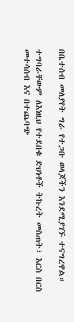በቤተሰብ መለያየት ግራ የተጋቡ ወላጆችን እንደሚያገኙ ተናግረዋል።

ተግባራቸውም ለእነዚህ የተደበቁ ድህነቶች ትኩረት መስጠት፣ እርስ በርስ መተሳሰብ እና በተጨባጭ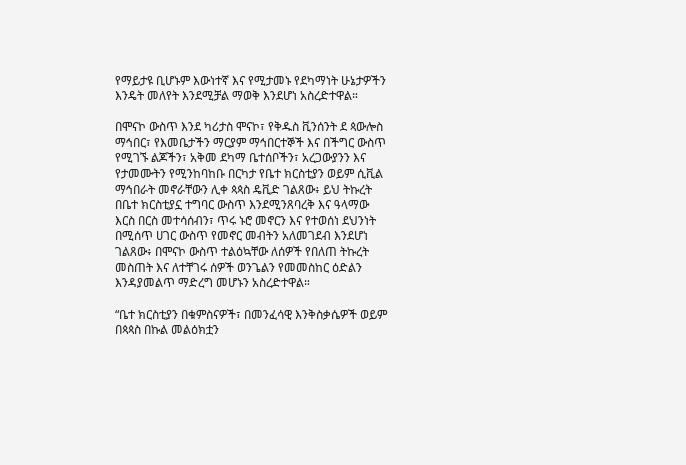የማይታዩ ቢሆኑም እውነተኛ እና የሚታመኑ የደካማነት ሁኔታዎችን እንዴት መለየት እንደሚቻል ማወቅ እንደሆነ አስረድተዋል።

በሞናኮ ውስጥ እንደ ካሪታስ ሞናኮ፣ የቅዱስ ቪንሰንት ደ ጳውሎስ ማኅበር፣ የእመቤታችን ማርያም ማኅበርተኞች እና በችግር ውስጥ የሚገኙ ልጆችን፣ አቅመ ደካማ ቤተሰቦችን፣ አረጋውያንን እና የታመሙትን የሚንከባከቡ በርካታ የቤተ ክርስቲያን ወይም ሲቪል ማኅበራት መኖራቸውን ሊቀ ጳጳስ ዴቪድ ገልጸው፥ ይህ ትኩረት በቤተ ክርስቲያኗ ተግባር ውስጥ እንደሚንጸባረቅ እና ዓላማው እርስ በርስ መተሳሰብን፣ ጥሩ ኑሮ መኖርን እና የተወሰነ ደህንነት በሚሰጥ ሀገር ውስጥ የመኖር መብትን አለመገደብ እንደሆነ ገልጸው፥ በሞናኮ ውስጥ ተልዕኳቸው ለሰዎች የበለጠ ትኩረት መስጠት እና ለተቸገሩ ሰዎች ወንጌልን የመመስከር ዕድልን እንዳያመልጥ ማድረግ መሆኑን አስረድተዋል።

“ቤተ ክርስቲያን በቁምስናዎች፣ በመንፈሳዊ እንቅስቃሴዎች ወይም በጳጳስ በኩል መልዕክቷን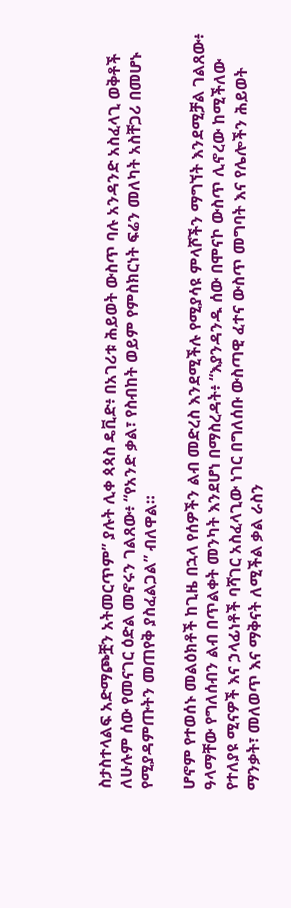ስታስተላልፍ አድማጮቿን አትመርጥም” ያሉት ሊቀ ጳጳስ ዴቪድ፥ በአገሪቱ ሕይወት ውስጥ ባሉ አንዳንድ አስፈላጊ ወቅቶች ለሁሉም ሰው የመናገር ዕድል መኖሩን ገልጸው፥ “የአንድ ቃል፣ የስብከት ወይም የምስክርነት ፍሬን መለካት አስቸጋሪ በመሆኑ የሚያዳምጡትን መጠየቅ ያስፈልጋል” ብለዋል።

ሆኖም የተወሰኑ መልዕክቶች ከጊዜ በኋላ የሰዎችን ልብ መድረስ እንደሚችሉ የሚያሳዩ ምላሾችን ማግኘት እንደሚቻል ገልጸው፥ ዓላማቸው የግለሰብን ልብ በጥልቀት መንካት እንደሆነ በማስረዳት፥ “እያንዳንዱ ሰው በሞናኮ ውስጥ ሊኖረው ከሚችለው የተለያዩ ሚናዎች እና ኃላፊነቶች ባሻገር አስፈላጊው ነገር በግለሰቡ ውስጣዊ ፈተና ውስጥ መግባት እና የሌሎችን ሕይወት ማንቃት፣ መለወጥ እና ማቅናት ለሚችል ቃል ራስን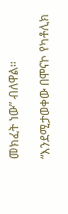መክፈት ነው” ብለዋል።

“እንደሚታወቀው በሞናኮ የካቶሊክ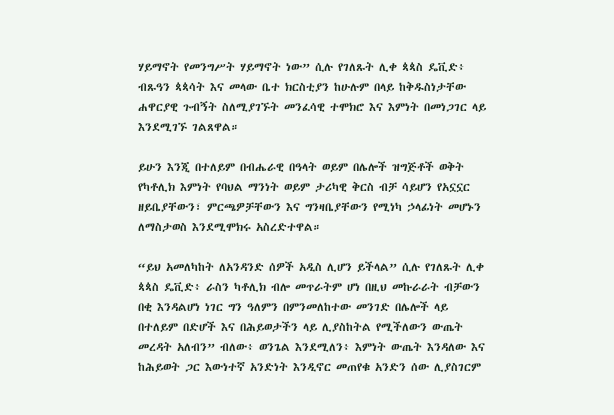ሃይማኖት የመንግሥት ሃይማኖት ነው” ሲሉ የገለጹት ሊቀ ጳጳስ ዴቪድ፥ ብጹዓን ጳጳሳት እና መላው ቤተ ክርስቲያን ከሁሉም በላይ ከቅዱስነታቸው ሐዋርያዊ ጉብኝት ስለሚያገኙት መንፈሳዊ ተሞክሮ እና እምነት በመነጋገር ላይ እንደሚገኙ ገልጸዋል።

ይሁን እንጂ በተለይም በብሔራዊ በዓላት ወይም በሌሎች ዝግጅቶች ወቅት የካቶሊክ እምነት የባህል ማንነት ወይም ታሪካዊ ቅርስ ብቻ ሳይሆን የአኗኗር ዘይቤያቸውን፣ ምርጫዎቻቸውን እና ግንዛቤያቸውን የሚነካ ኃላፊነት መሆኑን ለማስታወስ እንደሚሞክሩ አስረድተዋል።

“ይህ አመለካከት ለአንዳንድ ሰዎች አዲስ ሊሆን ይችላል” ሲሉ የገለጹት ሊቀ ጳጳስ ዴቪድ፥ ራስን ካቶሊክ ብሎ መጥራትም ሆነ በዚህ መኩራራት ብቻውን በቂ እንዳልሆነ ነገር ግን ዓለምን በምንመለከተው መንገድ በሌሎች ላይ በተለይም በድሆች እና በሕይወታችን ላይ ሊያስከትል የሚችለውን ውጤት መረዳት አለብን” ብለው፥ ወንጌል እንደሚለን፥ እምነት ውጤት እንዳለው እና ከሕይወት ጋር እውነተኛ አንድነት እንዲኖር መጠየቁ አንድን ሰው ሊያስገርም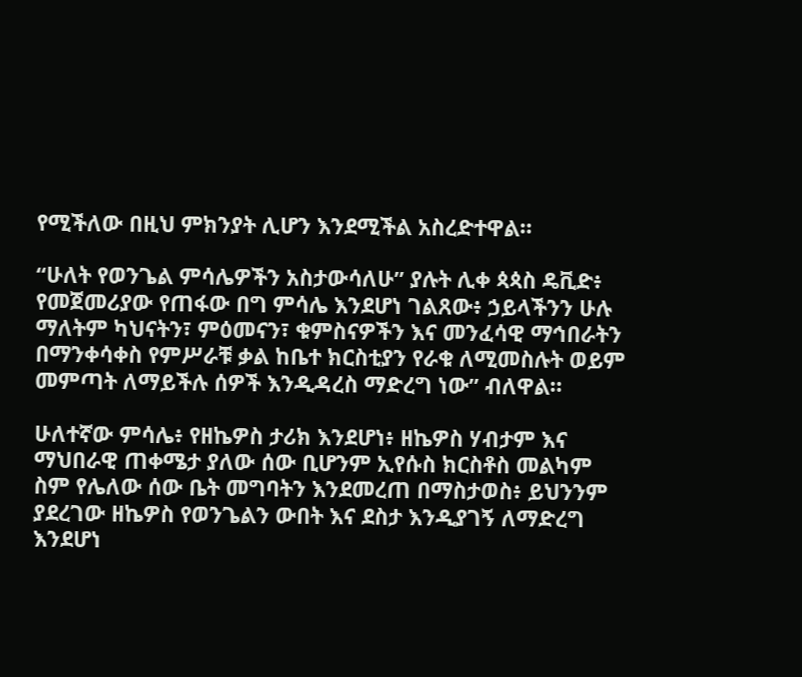የሚችለው በዚህ ምክንያት ሊሆን እንደሚችል አስረድተዋል።

“ሁለት የወንጌል ምሳሌዎችን አስታውሳለሁ” ያሉት ሊቀ ጳጳስ ዴቪድ፥ የመጀመሪያው የጠፋው በግ ምሳሌ እንደሆነ ገልጸው፥ ኃይላችንን ሁሉ ማለትም ካህናትን፣ ምዕመናን፣ ቁምስናዎችን እና መንፈሳዊ ማኅበራትን በማንቀሳቀስ የምሥራቹ ቃል ከቤተ ክርስቲያን የራቁ ለሚመስሉት ወይም መምጣት ለማይችሉ ሰዎች እንዲዳረስ ማድረግ ነው” ብለዋል።

ሁለተኛው ምሳሌ፥ የዘኬዎስ ታሪክ እንደሆነ፥ ዘኬዎስ ሃብታም እና ማህበራዊ ጠቀሜታ ያለው ሰው ቢሆንም ኢየሱስ ክርስቶስ መልካም ስም የሌለው ሰው ቤት መግባትን እንደመረጠ በማስታወስ፥ ይህንንም ያደረገው ዘኬዎስ የወንጌልን ውበት እና ደስታ እንዲያገኝ ለማድረግ እንደሆነ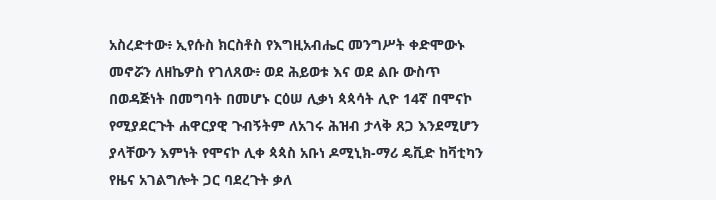አስረድተው፥ ኢየሱስ ክርስቶስ የእግዚአብሔር መንግሥት ቀድሞውኑ መኖሯን ለዘኬዎስ የገለጸው፥ ወደ ሕይወቱ እና ወደ ልቡ ውስጥ በወዳጅነት በመግባት በመሆኑ ርዕሠ ሊቃነ ጳጳሳት ሊዮ 14ኛ በሞናኮ የሚያደርጉት ሐዋርያዊ ጉብኝትም ለአገሩ ሕዝብ ታላቅ ጸጋ እንደሚሆን ያላቸውን እምነት የሞናኮ ሊቀ ጳጳስ አቡነ ዶሚኒክ-ማሪ ዴቪድ ከቫቲካን የዜና አገልግሎት ጋር ባደረጉት ቃለ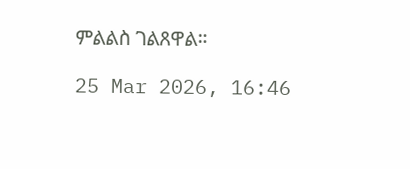ምልልስ ገልጸዋል።

25 Mar 2026, 16:46